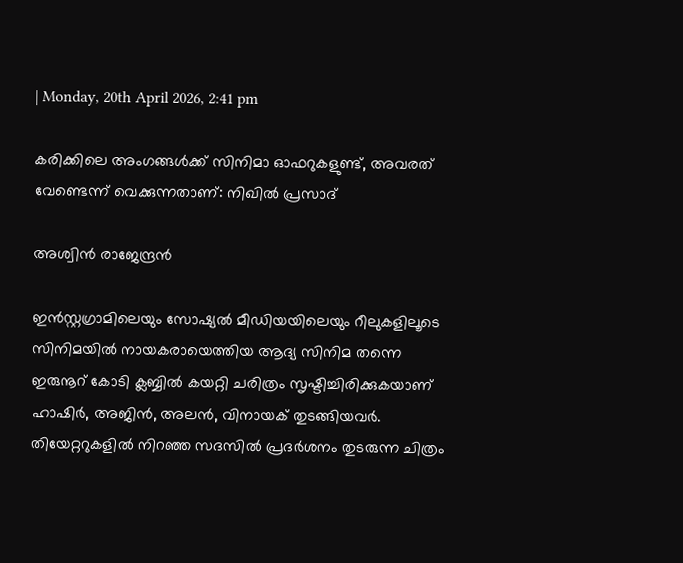| Monday, 20th April 2026, 2:41 pm

കരിക്കിലെ അംഗങ്ങള്‍ക്ക് സിനിമാ ഓഫറുകളുണ്ട്, അവരത് വേണ്ടെന്ന് വെക്കുന്നതാണ്: നിഖില്‍ പ്രസാദ്

അശ്വിന്‍ രാജേന്ദ്രന്‍

ഇന്‍സ്റ്റഗ്രാമിലെയും സോഷ്യല്‍ മീഡിയയിലെയും റീലുകളിലൂടെ സിനിമയില്‍ നായകരായെത്തിയ ആദ്യ സിനിമ തന്നെ ഇരുനൂറ് കോടി ക്ലബ്ബില്‍ കയറ്റി ചരിത്രം സൃഷ്ടിച്ചിരിക്കുകയാണ് ഹാഷിര്‍, അജിന്‍, അലന്‍, വിനായക് തുടങ്ങിയവര്‍. തിയേറ്ററുകളില്‍ നിറഞ്ഞ സദസില്‍ പ്രദര്‍ശനം തുടരുന്ന ചിത്രം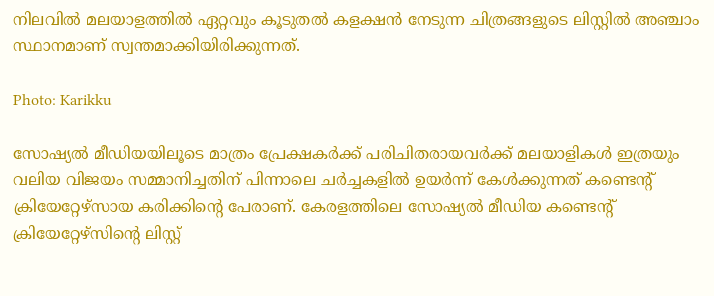നിലവില്‍ മലയാളത്തില്‍ ഏറ്റവും കൂടുതല്‍ കളക്ഷന്‍ നേടുന്ന ചിത്രങ്ങളുടെ ലിസ്റ്റില്‍ അഞ്ചാം സ്ഥാനമാണ് സ്വന്തമാക്കിയിരിക്കുന്നത്.

Photo: Karikku

സോഷ്യല്‍ മീഡിയയിലൂടെ മാത്രം പ്രേക്ഷകര്‍ക്ക് പരിചിതരായവര്‍ക്ക് മലയാളികള്‍ ഇത്രയും വലിയ വിജയം സമ്മാനിച്ചതിന് പിന്നാലെ ചര്‍ച്ചകളില്‍ ഉയര്‍ന്ന് കേള്‍ക്കുന്നത് കണ്ടെന്റ് ക്രിയേറ്റേഴ്‌സായ കരിക്കിന്റെ പേരാണ്. കേരളത്തിലെ സോഷ്യല്‍ മീഡിയ കണ്ടെന്റ് ക്രിയേറ്റേഴ്‌സിന്റെ ലിസ്റ്റ്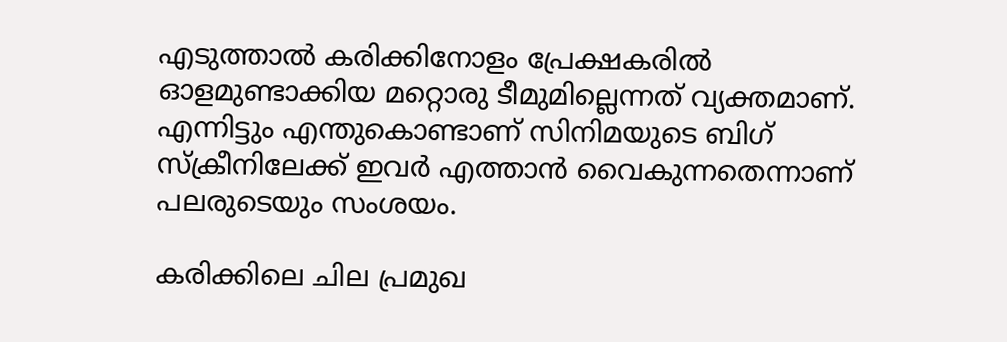എടുത്താല്‍ കരിക്കിനോളം പ്രേക്ഷകരില്‍ ഓളമുണ്ടാക്കിയ മറ്റൊരു ടീമുമില്ലെന്നത് വ്യക്തമാണ്. എന്നിട്ടും എന്തുകൊണ്ടാണ് സിനിമയുടെ ബിഗ് സ്‌ക്രീനിലേക്ക് ഇവര്‍ എത്താന്‍ വൈകുന്നതെന്നാണ് പലരുടെയും സംശയം.

കരിക്കിലെ ചില പ്രമുഖ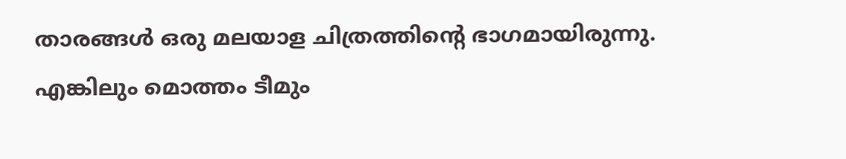താരങ്ങള്‍ ഒരു മലയാള ചിത്രത്തിന്റെ ഭാഗമായിരുന്നു. എങ്കിലും മൊത്തം ടീമും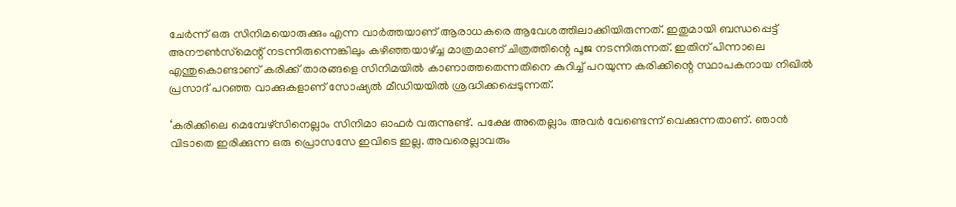ചേര്‍ന്ന് ഒരു സിനിമയൊരുക്കും എന്ന വാര്‍ത്തയാണ് ആരാധകരെ ആവേശത്തിലാക്കിയിരുന്നത്. ഇതുമായി ബന്ധപ്പെട്ട് അനൗണ്‍സ്‌മെന്റ് നടന്നിരുന്നെങ്കിലും കഴിഞ്ഞയാഴ്ച്ച മാത്രമാണ് ചിത്രത്തിന്റെ പൂജ നടന്നിരുന്നത്. ഇതിന് പിന്നാലെ എന്തുകൊണ്ടാണ് കരിക്ക് താരങ്ങളെ സിനിമയില്‍ കാണാത്തതെന്നതിനെ കുറിച്ച് പറയുന്ന കരിക്കിന്റെ സ്ഥാപകനായ നിഖില്‍ പ്രസാദ് പറഞ്ഞ വാക്കുകളാണ് സോഷ്യല്‍ മീഡിയയില്‍ ശ്രദ്ധിക്കപ്പെടുന്നത്.

‘കരിക്കിലെ മെമ്പേഴ്‌സിനെല്ലാം സിനിമാ ഓഫര്‍ വരുന്നുണ്ട്. പക്ഷേ അതെല്ലാം അവര്‍ വേണ്ടെന്ന് വെക്കുന്നതാണ്. ഞാന്‍ വിടാതെ ഇരിക്കുന്ന ഒരു പ്രൊസസേ ഇവിടെ ഇല്ല. അവരെല്ലാവരും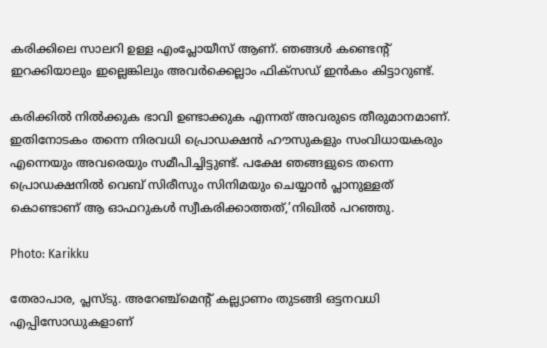കരിക്കിലെ സാലറി ഉള്ള എംപ്ലോയീസ് ആണ്. ഞങ്ങള്‍ കണ്ടെന്റ് ഇറക്കിയാലും ഇല്ലെങ്കിലും അവര്‍ക്കെല്ലാം ഫിക്‌സഡ് ഇന്‍കം കിട്ടാറുണ്ട്.

കരിക്കില്‍ നില്‍ക്കുക ഭാവി ഉണ്ടാക്കുക എന്നത് അവരുടെ തീരുമാനമാണ്. ഇതിനോടകം തന്നെ നിരവധി പ്രൊഡക്ഷന്‍ ഹൗസുകളും സംവിധായകരും എന്നെയും അവരെയും സമീപിച്ചിട്ടുണ്ട്. പക്ഷേ ഞങ്ങളുടെ തന്നെ പ്രൊഡക്ഷനില്‍ വെബ് സിരീസും സിനിമയും ചെയ്യാന്‍ പ്ലാനുള്ളത് കൊണ്ടാണ് ആ ഓഫറുകള്‍ സ്വീകരിക്കാത്തത്,’നിഖില്‍ പറഞ്ഞു.

Photo: Karikku

തേരാപാര, പ്ലസ്ടു. അറേഞ്ച്‌മെന്റ് കല്ല്യാണം തുടങ്ങി ഒട്ടനവധി എപ്പിസോഡുകളാണ്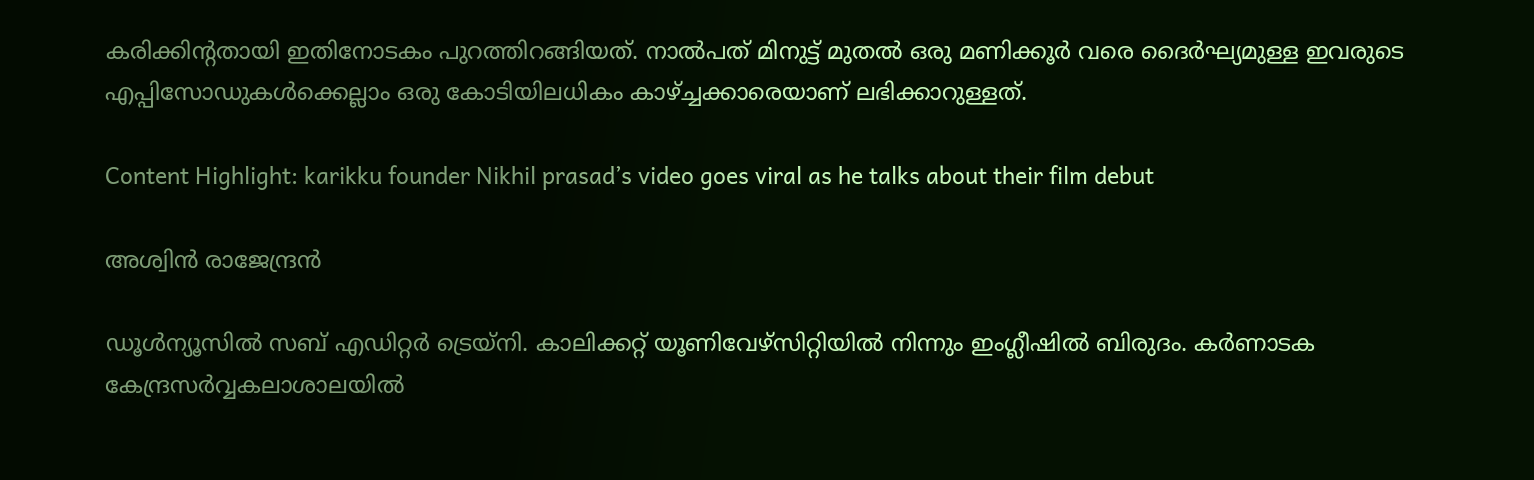കരിക്കിന്റതായി ഇതിനോടകം പുറത്തിറങ്ങിയത്. നാല്‍പത് മിനുട്ട് മുതല്‍ ഒരു മണിക്കൂര്‍ വരെ ദൈര്‍ഘ്യമുള്ള ഇവരുടെ എപ്പിസോഡുകള്‍ക്കെല്ലാം ഒരു കോടിയിലധികം കാഴ്ച്ചക്കാരെയാണ് ലഭിക്കാറുള്ളത്.

Content Highlight: karikku founder Nikhil prasad’s video goes viral as he talks about their film debut

അശ്വിന്‍ രാജേന്ദ്രന്‍

ഡൂള്‍ന്യൂസില്‍ സബ് എഡിറ്റര്‍ ട്രെയ്‌നി. കാലിക്കറ്റ് യൂണിവേഴ്സിറ്റിയില്‍ നിന്നും ഇംഗ്ലീഷില്‍ ബിരുദം. കര്‍ണാടക കേന്ദ്രസര്‍വ്വകലാശാലയില്‍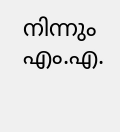നിന്നും എം.എ.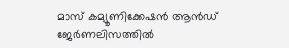മാസ് കമ്യൂണിക്കേഷന്‍ ആന്‍ഡ് ജേര്‍ണലിസത്തില്‍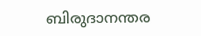ബിരുദാനന്തര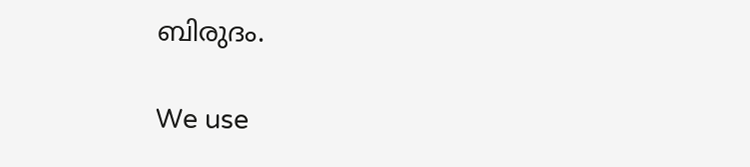ബിരുദം.

We use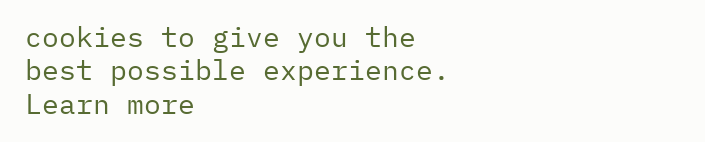cookies to give you the best possible experience. Learn more